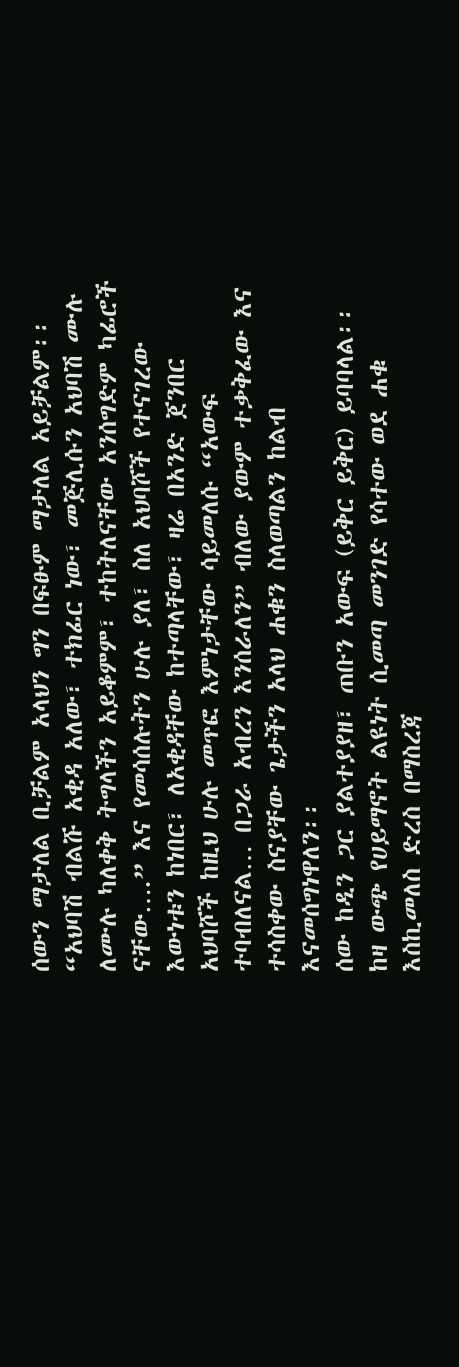ሰውን ማታለል ቢቻልም አላህን ግን በፍፁም ማታለል አይቻልም፡፡
“አህባሽ ብልሹ አቂዳ አለው፣ ተክፊር ነው፣ መጅሊሱን አህባሽ ሙሉ ለሙሉ ካለቀቅ ትግላችን አይቆምም፣ ተከትለናቸው አንሰግድም ካፊሮች ናቸው….” እና የመሳሰሉትን ሁሉ ያለ፣ ስለ አህባሾች የተናገረው እውነቱን ከነበር፣ ለአቂዳቸው ከተጣላቸው፣ ዛሬ በአንድ ጀንበር አህባሾች ከዚህ ሁሉ መጥፎ እምነታቸው ሳይመለሱ “አውፍ ተባብለናል… በጋራ አብረን እንሰራለን” ብለው ያውም ተቃቅፈው እና ተሳስቀው ስናያቸው ጌታችን አላህ ሐቁን ስላወጣልን ከልብ እናመሰግነዋለን፡፡
ሰው ከዲን ጋር ያልተያያዘ፣ ጠቡን አውፍ (ይቅር ይቅር) ይባባላል፡፡ ከዛ ውጭ የሀይማኖት ልዩነት ሲመጣ መንገድ የሳተው ወደ ሐቁ እስኪመለስ ድረስ በማስረጃ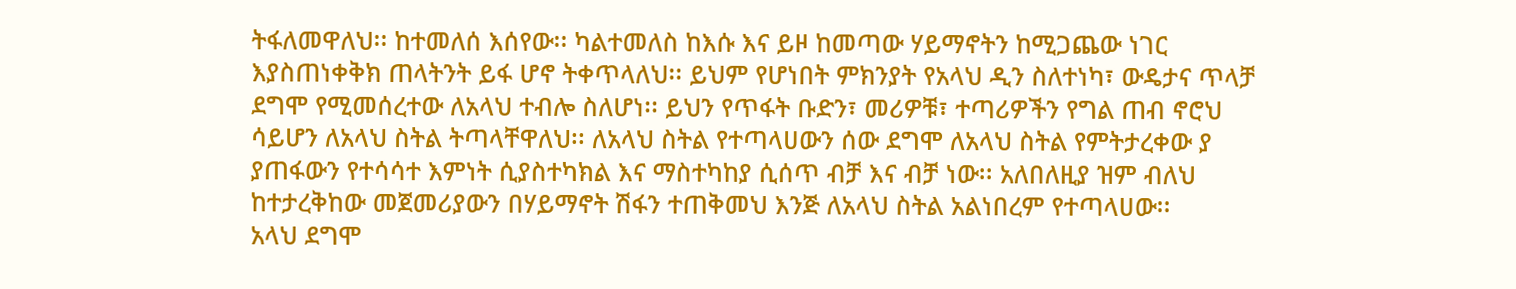ትፋለመዋለህ፡፡ ከተመለሰ እሰየው፡፡ ካልተመለስ ከእሱ እና ይዞ ከመጣው ሃይማኖትን ከሚጋጨው ነገር እያስጠነቀቅክ ጠላትንት ይፋ ሆኖ ትቀጥላለህ፡፡ ይህም የሆነበት ምክንያት የአላህ ዲን ስለተነካ፣ ውዴታና ጥላቻ ደግሞ የሚመሰረተው ለአላህ ተብሎ ስለሆነ፡፡ ይህን የጥፋት ቡድን፣ መሪዎቹ፣ ተጣሪዎችን የግል ጠብ ኖሮህ ሳይሆን ለአላህ ስትል ትጣላቸዋለህ፡፡ ለአላህ ስትል የተጣላሀውን ሰው ደግሞ ለአላህ ስትል የምትታረቀው ያ ያጠፋውን የተሳሳተ እምነት ሲያስተካክል እና ማስተካከያ ሲሰጥ ብቻ እና ብቻ ነው፡፡ አለበለዚያ ዝም ብለህ ከተታረቅከው መጀመሪያውን በሃይማኖት ሽፋን ተጠቅመህ እንጅ ለአላህ ስትል አልነበረም የተጣላሀው፡፡
አላህ ደግሞ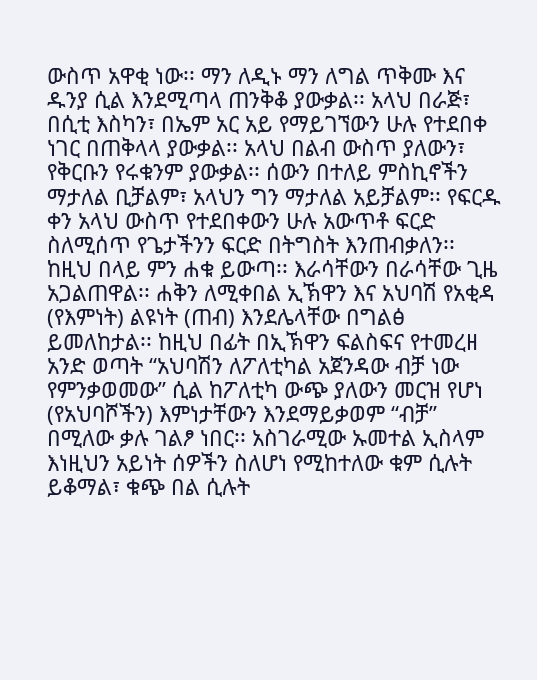ውስጥ አዋቂ ነው፡፡ ማን ለዲኑ ማን ለግል ጥቅሙ እና ዱንያ ሲል እንደሚጣላ ጠንቅቆ ያውቃል፡፡ አላህ በራጅ፣ በሲቲ እስካን፣ በኤም አር አይ የማይገኘውን ሁሉ የተደበቀ ነገር በጠቅላላ ያውቃል፡፡ አላህ በልብ ውስጥ ያለውን፣ የቅርቡን የሩቁንም ያውቃል፡፡ ሰውን በተለይ ምስኪኖችን ማታለል ቢቻልም፣ አላህን ግን ማታለል አይቻልም፡፡ የፍርዱ ቀን አላህ ውስጥ የተደበቀውን ሁሉ አውጥቶ ፍርድ ስለሚሰጥ የጌታችንን ፍርድ በትግስት እንጠብቃለን፡፡
ከዚህ በላይ ምን ሐቁ ይውጣ፡፡ እራሳቸውን በራሳቸው ጊዜ አጋልጠዋል፡፡ ሐቅን ለሚቀበል ኢኽዋን እና አህባሽ የአቂዳ (የእምነት) ልዩነት (ጠብ) እንደሌላቸው በግልፅ ይመለከታል፡፡ ከዚህ በፊት በኢኽዋን ፍልስፍና የተመረዘ አንድ ወጣት “አህባሽን ለፖለቲካል አጀንዳው ብቻ ነው የምንቃወመው” ሲል ከፖለቲካ ውጭ ያለውን መርዝ የሆነ (የአህባሾችን) እምነታቸውን እንደማይቃወም “ብቻ” በሚለው ቃሉ ገልፆ ነበር፡፡ አስገራሚው ኡመተል ኢስላም እነዚህን አይነት ሰዎችን ስለሆነ የሚከተለው ቁም ሲሉት ይቆማል፣ ቁጭ በል ሲሉት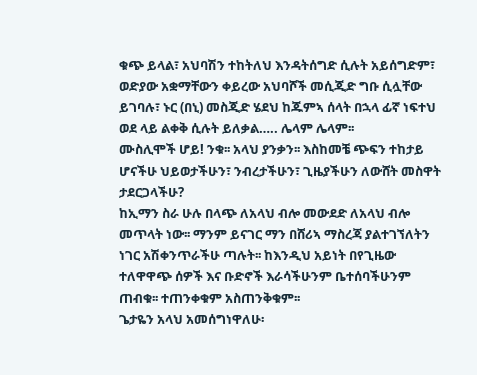ቁጭ ይላል፣ አህባሽን ተከትለህ እንዳትሰግድ ሲሉት አይሰግድም፣ ወድያው አቋማቸውን ቀይረው አህባሾች መሲጂድ ግቡ ሲሏቸው ይገባሉ፣ ኑር (በኒ) መስጂድ ሄደህ ከጁምኣ ሰላት በኋላ ፊኛ ነፍተህ ወደ ላይ ልቀቅ ሲሉት ይለቃል….. ሌላም ሌላም፡፡
ሙስሊሞች ሆይ! ንቁ፡፡ አላህ ያንቃን፡፡ እስከመቼ ጭፍን ተከታይ ሆናችሁ ህይወታችሁን፣ ንብረታችሁን፣ ጊዜያችሁን ለውሸት መስዋት ታደርጋላችሁ?
ከኢማን ስራ ሁሉ በላጭ ለአላህ ብሎ መውደድ ለአላህ ብሎ መጥላት ነው፡፡ ማንም ይናገር ማን በሸሪኣ ማስረጃ ያልተገኘለትን ነገር አሽቀንጥራችሁ ጣሉት፡፡ ከእንዲህ አይነት በየጊዜው ተለዋዋጭ ሰዎች እና ቡድኖች እራሳችሁንም ቤተሰባችሁንም ጠብቁ፡፡ ተጠንቀቁም አስጠንቅቁም፡፡
ጌታዬን አላህ አመሰግነዋለሁ፡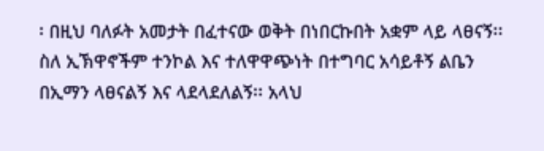፡ በዚህ ባለፉት አመታት በፈተናው ወቅት በነበርኩበት አቋም ላይ ላፀናኝ፡፡ ስለ ኢኽዋኖችም ተንኮል እና ተለዋዋጭነት በተግባር አሳይቶኝ ልቤን በኢማን ላፀናልኝ እና ላደላደለልኝ፡፡ አላህ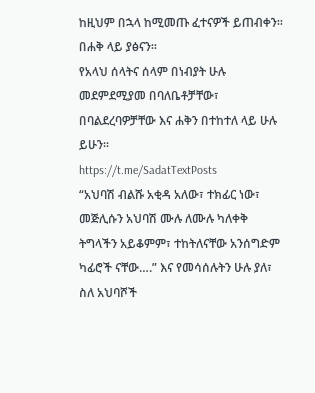ከዚህም በኋላ ከሚመጡ ፈተናዎች ይጠብቀን፡፡ በሐቅ ላይ ያፅናን፡፡
የአላህ ሰላትና ሰላም በነብያት ሁሉ መደምደሚያመ በባለቤቶቻቸው፣ በባልደረባዎቻቸው እና ሐቅን በተከተለ ላይ ሁሉ ይሁን፡፡
https://t.me/SadatTextPosts
“አህባሽ ብልሹ አቂዳ አለው፣ ተክፊር ነው፣ መጅሊሱን አህባሽ ሙሉ ለሙሉ ካለቀቅ ትግላችን አይቆምም፣ ተከትለናቸው አንሰግድም ካፊሮች ናቸው….” እና የመሳሰሉትን ሁሉ ያለ፣ ስለ አህባሾች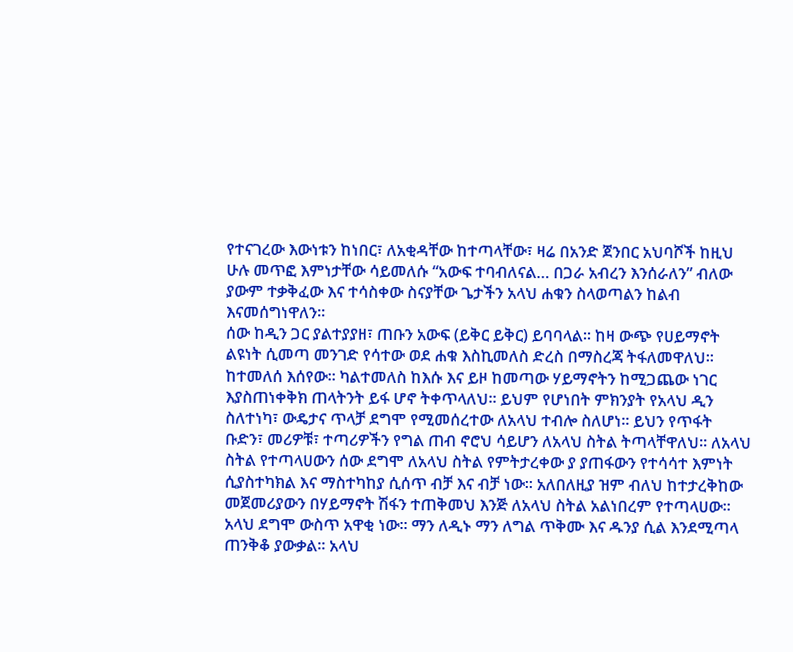የተናገረው እውነቱን ከነበር፣ ለአቂዳቸው ከተጣላቸው፣ ዛሬ በአንድ ጀንበር አህባሾች ከዚህ ሁሉ መጥፎ እምነታቸው ሳይመለሱ “አውፍ ተባብለናል… በጋራ አብረን እንሰራለን” ብለው ያውም ተቃቅፈው እና ተሳስቀው ስናያቸው ጌታችን አላህ ሐቁን ስላወጣልን ከልብ እናመሰግነዋለን፡፡
ሰው ከዲን ጋር ያልተያያዘ፣ ጠቡን አውፍ (ይቅር ይቅር) ይባባላል፡፡ ከዛ ውጭ የሀይማኖት ልዩነት ሲመጣ መንገድ የሳተው ወደ ሐቁ እስኪመለስ ድረስ በማስረጃ ትፋለመዋለህ፡፡ ከተመለሰ እሰየው፡፡ ካልተመለስ ከእሱ እና ይዞ ከመጣው ሃይማኖትን ከሚጋጨው ነገር እያስጠነቀቅክ ጠላትንት ይፋ ሆኖ ትቀጥላለህ፡፡ ይህም የሆነበት ምክንያት የአላህ ዲን ስለተነካ፣ ውዴታና ጥላቻ ደግሞ የሚመሰረተው ለአላህ ተብሎ ስለሆነ፡፡ ይህን የጥፋት ቡድን፣ መሪዎቹ፣ ተጣሪዎችን የግል ጠብ ኖሮህ ሳይሆን ለአላህ ስትል ትጣላቸዋለህ፡፡ ለአላህ ስትል የተጣላሀውን ሰው ደግሞ ለአላህ ስትል የምትታረቀው ያ ያጠፋውን የተሳሳተ እምነት ሲያስተካክል እና ማስተካከያ ሲሰጥ ብቻ እና ብቻ ነው፡፡ አለበለዚያ ዝም ብለህ ከተታረቅከው መጀመሪያውን በሃይማኖት ሽፋን ተጠቅመህ እንጅ ለአላህ ስትል አልነበረም የተጣላሀው፡፡
አላህ ደግሞ ውስጥ አዋቂ ነው፡፡ ማን ለዲኑ ማን ለግል ጥቅሙ እና ዱንያ ሲል እንደሚጣላ ጠንቅቆ ያውቃል፡፡ አላህ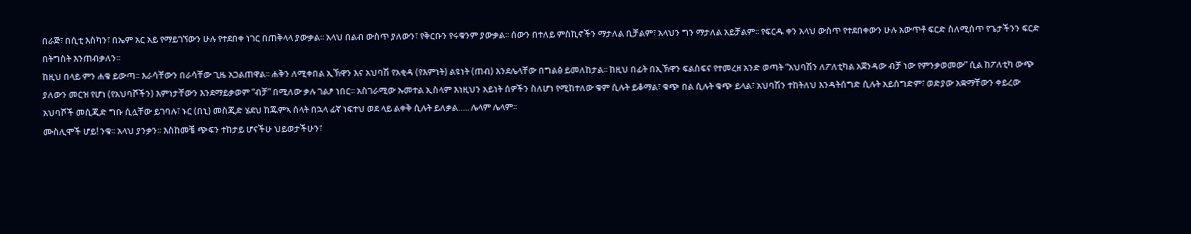በራጅ፣ በሲቲ እስካን፣ በኤም አር አይ የማይገኘውን ሁሉ የተደበቀ ነገር በጠቅላላ ያውቃል፡፡ አላህ በልብ ውስጥ ያለውን፣ የቅርቡን የሩቁንም ያውቃል፡፡ ሰውን በተለይ ምስኪኖችን ማታለል ቢቻልም፣ አላህን ግን ማታለል አይቻልም፡፡ የፍርዱ ቀን አላህ ውስጥ የተደበቀውን ሁሉ አውጥቶ ፍርድ ስለሚሰጥ የጌታችንን ፍርድ በትግስት እንጠብቃለን፡፡
ከዚህ በላይ ምን ሐቁ ይውጣ፡፡ እራሳቸውን በራሳቸው ጊዜ አጋልጠዋል፡፡ ሐቅን ለሚቀበል ኢኽዋን እና አህባሽ የአቂዳ (የእምነት) ልዩነት (ጠብ) እንደሌላቸው በግልፅ ይመለከታል፡፡ ከዚህ በፊት በኢኽዋን ፍልስፍና የተመረዘ አንድ ወጣት “አህባሽን ለፖለቲካል አጀንዳው ብቻ ነው የምንቃወመው” ሲል ከፖለቲካ ውጭ ያለውን መርዝ የሆነ (የአህባሾችን) እምነታቸውን እንደማይቃወም “ብቻ” በሚለው ቃሉ ገልፆ ነበር፡፡ አስገራሚው ኡመተል ኢስላም እነዚህን አይነት ሰዎችን ስለሆነ የሚከተለው ቁም ሲሉት ይቆማል፣ ቁጭ በል ሲሉት ቁጭ ይላል፣ አህባሽን ተከትለህ እንዳትሰግድ ሲሉት አይሰግድም፣ ወድያው አቋማቸውን ቀይረው አህባሾች መሲጂድ ግቡ ሲሏቸው ይገባሉ፣ ኑር (በኒ) መስጂድ ሄደህ ከጁምኣ ሰላት በኋላ ፊኛ ነፍተህ ወደ ላይ ልቀቅ ሲሉት ይለቃል….. ሌላም ሌላም፡፡
ሙስሊሞች ሆይ! ንቁ፡፡ አላህ ያንቃን፡፡ እስከመቼ ጭፍን ተከታይ ሆናችሁ ህይወታችሁን፣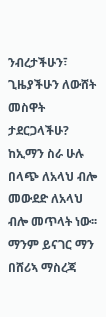ንብረታችሁን፣ ጊዜያችሁን ለውሸት መስዋት ታደርጋላችሁ?
ከኢማን ስራ ሁሉ በላጭ ለአላህ ብሎ መውደድ ለአላህ ብሎ መጥላት ነው፡፡ ማንም ይናገር ማን በሸሪኣ ማስረጃ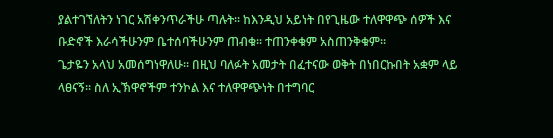ያልተገኘለትን ነገር አሽቀንጥራችሁ ጣሉት፡፡ ከእንዲህ አይነት በየጊዜው ተለዋዋጭ ሰዎች እና ቡድኖች እራሳችሁንም ቤተሰባችሁንም ጠብቁ፡፡ ተጠንቀቁም አስጠንቅቁም፡፡
ጌታዬን አላህ አመሰግነዋለሁ፡፡ በዚህ ባለፉት አመታት በፈተናው ወቅት በነበርኩበት አቋም ላይ ላፀናኝ፡፡ ስለ ኢኽዋኖችም ተንኮል እና ተለዋዋጭነት በተግባር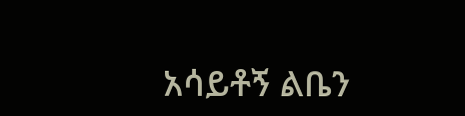አሳይቶኝ ልቤን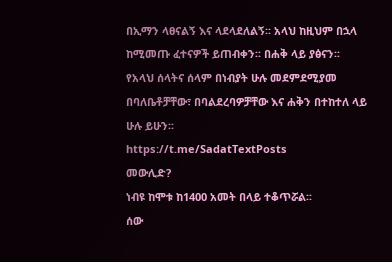በኢማን ላፀናልኝ እና ላደላደለልኝ፡፡ አላህ ከዚህም በኋላ ከሚመጡ ፈተናዎች ይጠብቀን፡፡ በሐቅ ላይ ያፅናን፡፡
የአላህ ሰላትና ሰላም በነብያት ሁሉ መደምደሚያመ በባለቤቶቻቸው፣ በባልደረባዎቻቸው እና ሐቅን በተከተለ ላይ ሁሉ ይሁን፡፡
https://t.me/SadatTextPosts
መውሊድ?
ነብዩ ከሞቱ ከ1400 አመት በላይ ተቆጥሯል፡፡
ሰው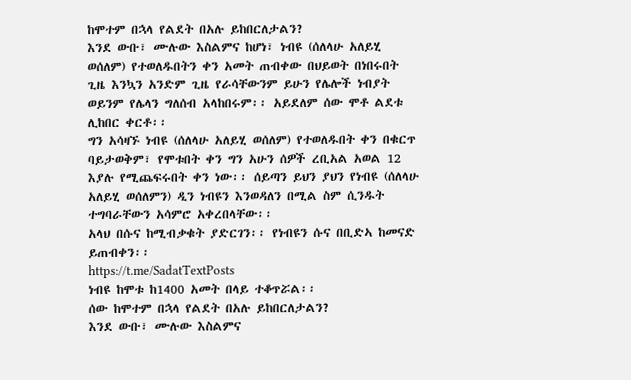ከሞተም በኋላ የልደት በአሉ ይከበርለታልን?
እንደ ውቡ፣ ሙሉው እስልምና ከሆነ፣ ነብዩ (ሰለላሁ አለይሂ ወሰለም) የተወለዱበትን ቀን አመት ጠብቀው በህይወት በነበሩበት ጊዜ እንኳን አንድም ጊዜ የራሳቸውንም ይሁን የሌሎች ነብያት ወይንም የሌላን ግለሰብ አላከበሩም፡፡ አይደለም ሰው ሞቶ ልደቱ ሊከበር ቀርቶ፡፡
ግን አሳዛኙ ነብዩ (ሰለላሁ አለይሂ ወሰለም) የተወለዱበት ቀን በቁርጥ ባይታወቅም፣ የሞቱበት ቀን ግን አሁን ሰዎች ረቢአል አወል 12 እያሉ የሚጨፍሩበት ቀን ነው፡፡ ሰይጣን ይህን ያህን የነብዩ (ሰለላሁ አለይሂ ወሰለምን) ዲን ነብዩን እንወዳለን በሚል ስም ሲንዱት ተግባራቸውን አሳምሮ አቀረበላቸው፡፡
አላህ በሱና ከሚብቃቁት ያድርገን፡፡ የነብዩን ሱና በቢድኣ ከመናድ ይጠብቀን፡፡
https://t.me/SadatTextPosts
ነብዩ ከሞቱ ከ1400 አመት በላይ ተቆጥሯል፡፡
ሰው ከሞተም በኋላ የልደት በአሉ ይከበርለታልን?
እንደ ውቡ፣ ሙሉው እስልምና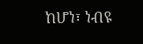ከሆነ፣ ነብዩ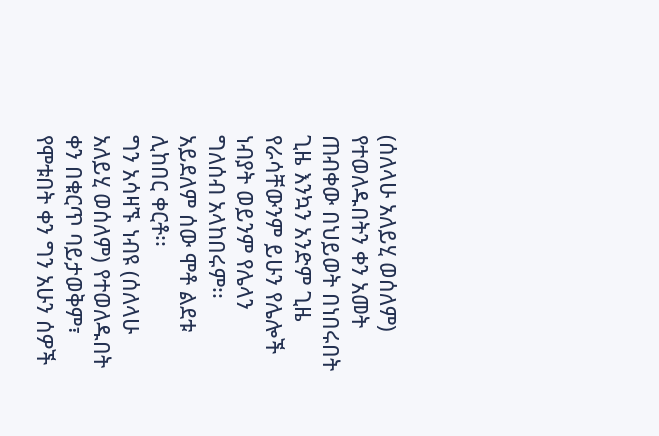(ሰለላሁ አለይሂ ወሰለም) የተወለዱበትን ቀን አመት ጠብቀው በህይወት በነበሩበት ጊዜ እንኳን አንድም ጊዜ የራሳቸውንም ይሁን የሌሎች ነብያት ወይንም የሌላን ግለሰብ አላከበሩም፡፡ አይደለም ሰው ሞቶ ልደቱ ሊከበር ቀርቶ፡፡
ግን አሳዛኙ ነብዩ (ሰለላሁ አለይሂ ወሰለም) የተወለዱበት ቀን በቁርጥ ባይታወቅም፣ የሞቱበት ቀን ግን አሁን ሰዎች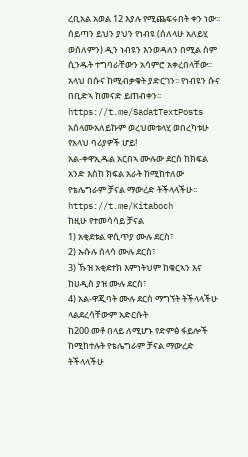ረቢአል አወል 12 እያሉ የሚጨፍሩበት ቀን ነው፡፡ ሰይጣን ይህን ያህን የነብዩ (ሰለላሁ አለይሂ ወሰለምን) ዲን ነብዩን እንወዳለን በሚል ስም ሲንዱት ተግባራቸውን አሳምሮ አቀረበላቸው፡፡
አላህ በሱና ከሚብቃቁት ያድርገን፡፡ የነብዩን ሱና በቢድኣ ከመናድ ይጠብቀን፡፡
https://t.me/SadatTextPosts
አሰላሙአለይኩም ወረህመቱላሂ ወበረካቱሁ የአላህ ባሪያዎች ሆይ!
አል-ቀዋኢዱል አርበኣ ሙሉው ደርስ ከክፍል አንድ እስከ ክፍል አራት ከሚከተለው የቴሌግራም ቻናል ማውረድ ትችላላችሁ፡፡
https://t.me/Kitaboch
ከዚሁ የተመሳሳይ ቻናል
1) አቂደቱል ዋሲጥያ ሙሉ ደርስ፣
2) ኡሱሉ ሰላሳ ሙሉ ደርስ፣
3) ኹዝ አቂደተክ እምነትህም ከቁርኣን እና ከሀዲስ ያዝ ሙሉ ደርስ፣
4) አል-ዋጂባት ሙሉ ደርስ ማግኘት ትችላላችሁ
ላልደረሳቸውም አድርሱት
ከ200 መቶ በላይ ለሚሆኑ የድምፅ ፋይሎች ከሚከተሉት የቴሌግራም ቻናል ማውረድ ትችላላችሁ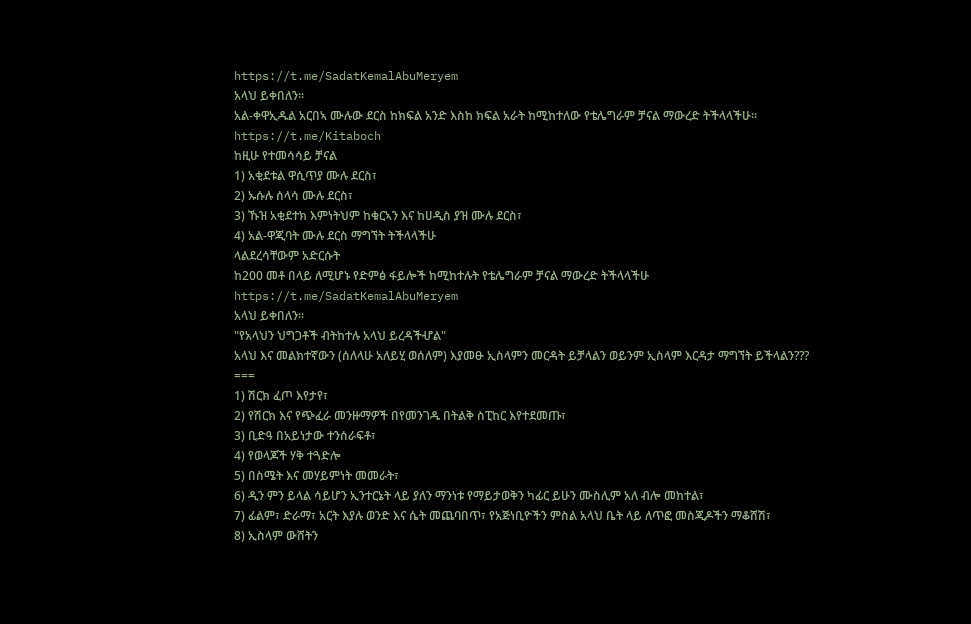https://t.me/SadatKemalAbuMeryem
አላህ ይቀበለን፡፡
አል-ቀዋኢዱል አርበኣ ሙሉው ደርስ ከክፍል አንድ እስከ ክፍል አራት ከሚከተለው የቴሌግራም ቻናል ማውረድ ትችላላችሁ፡፡
https://t.me/Kitaboch
ከዚሁ የተመሳሳይ ቻናል
1) አቂደቱል ዋሲጥያ ሙሉ ደርስ፣
2) ኡሱሉ ሰላሳ ሙሉ ደርስ፣
3) ኹዝ አቂደተክ እምነትህም ከቁርኣን እና ከሀዲስ ያዝ ሙሉ ደርስ፣
4) አል-ዋጂባት ሙሉ ደርስ ማግኘት ትችላላችሁ
ላልደረሳቸውም አድርሱት
ከ200 መቶ በላይ ለሚሆኑ የድምፅ ፋይሎች ከሚከተሉት የቴሌግራም ቻናል ማውረድ ትችላላችሁ
https://t.me/SadatKemalAbuMeryem
አላህ ይቀበለን፡፡
"የአላህን ህግጋቶች ብትከተሉ አላህ ይረዳችሇል"
አላህ እና መልክተኛውን (ሰለላሁ አለይሂ ወሰለም) እያመፁ ኢስላምን መርዳት ይቻላልን ወይንም ኢስላም እርዳታ ማግኘት ይችላልን???
===
1) ሽርክ ፈጦ እየታየ፣
2) የሽርክ እና የጭፈራ መንዙማዎች በየመንገዱ በትልቅ ስፒከር እየተደመጡ፣
3) ቢድዓ በአይነታው ተንሰራፍቶ፣
4) የወላጆች ሃቅ ተጓድሎ
5) በስሜት እና መሃይምነት መመራት፣
6) ዲን ምን ይላል ሳይሆን ኢንተርኔት ላይ ያለን ማንነቱ የማይታወቅን ካፊር ይሁን ሙስሊም አለ ብሎ መከተል፣
7) ፊልም፣ ድራማ፣ አርት እያሉ ወንድ እና ሴት መጨባበጥ፣ የአጅነቢዮችን ምስል አላህ ቤት ላይ ለጥፎ መስጂዶችን ማቆሸሽ፣
8) ኢስላም ውሸትን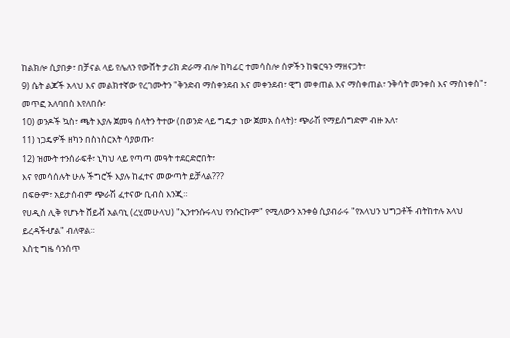ከልክሎ ሲያበቃ፣ በቻናል ላይ የሌለን የውሸት ታሪክ ድራማ ብሎ ከካፊር ተመሳስሎ ሰዎችን ከቁርዓን ማዘናጋት፣
9) ሴት ልጆች አላህ እና መልክተኛው የረገሙትን "ቅንድብ ማስቀንደብ እና መቀንደብ፣ ዊግ መቀጠል እና ማስቀጠል፣ ንቅሳት መንቀስ እና ማስነቀስ"፣ መጥፎ አለባበስ እየለበሱ፣
10) ወንዶች ኳስ፣ ጫት እያሉ ጀመዓ ሰላትን ትተው (በወንድ ላይ ግዴታ ነው ጀመአ ሰላት)፣ ጭራሽ የማይሰግድም ብዙ አለ፣
11) ነጋዴዎች ዘካን በስነስርአት ሳያወጡ፣
12) ዝሙት ተንሰራፍቶ፣ ኒካህ ላይ የጣጣ መዓት ተደርድሮበት፣
እና የመሳሰሉት ሁሉ ችግሮች እያሉ ከፈተና መውጣት ይቻላል???
በፍፁም፣ አይታሰብም ጭራሽ ፈተናው ቢብስ እንጂ።
የሀዲስ ሊቅ የሆኑት ሸይቭ አልባኒ (ረሂመሁላህ) "ኢንተንሱሩላህ የንሱርኩም" የሚለውን አንቀፅ ሲያብራሩ "የአላህን ህግጋቶች ብትከተሉ አላህ ይረዳችሇል" ብለዋል።
እስቲ ግዜ ሳንሰጥ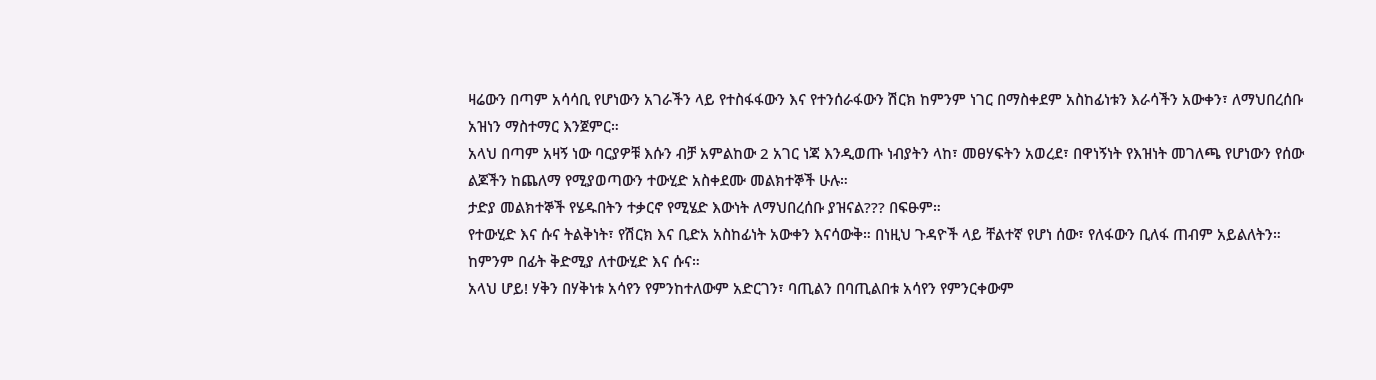ዛሬውን በጣም አሳሳቢ የሆነውን አገራችን ላይ የተስፋፋውን እና የተንሰራፋውን ሽርክ ከምንም ነገር በማስቀደም አስከፊነቱን እራሳችን አውቀን፣ ለማህበረሰቡ አዝነን ማስተማር እንጀምር።
አላህ በጣም አዛኝ ነው ባርያዎቹ እሱን ብቻ አምልከው 2 አገር ነጃ እንዲወጡ ነብያትን ላከ፣ መፀሃፍትን አወረደ፣ በዋነኝነት የእዝነት መገለጫ የሆነውን የሰው ልጆችን ከጨለማ የሚያወጣውን ተውሂድ አስቀደሙ መልክተኞች ሁሉ።
ታድያ መልክተኞች የሄዱበትን ተቃርኖ የሚሄድ እውነት ለማህበረሰቡ ያዝናል??? በፍፁም።
የተውሂድ እና ሱና ትልቅነት፣ የሽርክ እና ቢድአ አስከፊነት አውቀን እናሳውቅ። በነዚህ ጉዳዮች ላይ ቸልተኛ የሆነ ሰው፣ የለፋውን ቢለፋ ጠብም አይልለትን።
ከምንም በፊት ቅድሚያ ለተውሂድ እና ሱና።
አላህ ሆይ! ሃቅን በሃቅነቱ አሳየን የምንከተለውም አድርገን፣ ባጢልን በባጢልበቱ አሳየን የምንርቀውም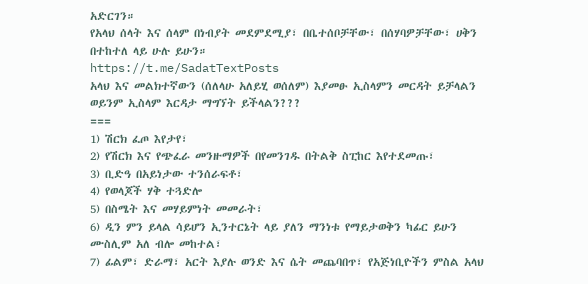አድርገን።
የአላህ ሰላት እና ሰላም በነብያት መደምደሚያ፣ በቤተሰቦቻቸው፣ በሰሃባዎቻቸው፣ ሀቅን በተከተለ ላይ ሁሉ ይሁን።
https://t.me/SadatTextPosts
አላህ እና መልክተኛውን (ሰለላሁ አለይሂ ወሰለም) እያመፁ ኢስላምን መርዳት ይቻላልን ወይንም ኢስላም እርዳታ ማግኘት ይችላልን???
===
1) ሽርክ ፈጦ እየታየ፣
2) የሽርክ እና የጭፈራ መንዙማዎች በየመንገዱ በትልቅ ስፒከር እየተደመጡ፣
3) ቢድዓ በአይነታው ተንሰራፍቶ፣
4) የወላጆች ሃቅ ተጓድሎ
5) በስሜት እና መሃይምነት መመራት፣
6) ዲን ምን ይላል ሳይሆን ኢንተርኔት ላይ ያለን ማንነቱ የማይታወቅን ካፊር ይሁን ሙስሊም አለ ብሎ መከተል፣
7) ፊልም፣ ድራማ፣ አርት እያሉ ወንድ እና ሴት መጨባበጥ፣ የአጅነቢዮችን ምስል አላህ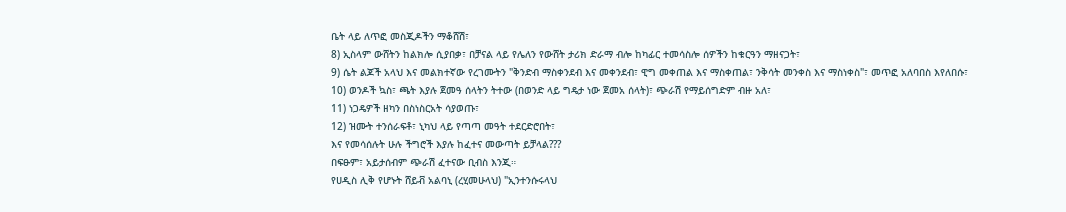ቤት ላይ ለጥፎ መስጂዶችን ማቆሸሽ፣
8) ኢስላም ውሸትን ከልክሎ ሲያበቃ፣ በቻናል ላይ የሌለን የውሸት ታሪክ ድራማ ብሎ ከካፊር ተመሳስሎ ሰዎችን ከቁርዓን ማዘናጋት፣
9) ሴት ልጆች አላህ እና መልክተኛው የረገሙትን "ቅንድብ ማስቀንደብ እና መቀንደብ፣ ዊግ መቀጠል እና ማስቀጠል፣ ንቅሳት መንቀስ እና ማስነቀስ"፣ መጥፎ አለባበስ እየለበሱ፣
10) ወንዶች ኳስ፣ ጫት እያሉ ጀመዓ ሰላትን ትተው (በወንድ ላይ ግዴታ ነው ጀመአ ሰላት)፣ ጭራሽ የማይሰግድም ብዙ አለ፣
11) ነጋዴዎች ዘካን በስነስርአት ሳያወጡ፣
12) ዝሙት ተንሰራፍቶ፣ ኒካህ ላይ የጣጣ መዓት ተደርድሮበት፣
እና የመሳሰሉት ሁሉ ችግሮች እያሉ ከፈተና መውጣት ይቻላል???
በፍፁም፣ አይታሰብም ጭራሽ ፈተናው ቢብስ እንጂ።
የሀዲስ ሊቅ የሆኑት ሸይቭ አልባኒ (ረሂመሁላህ) "ኢንተንሱሩላህ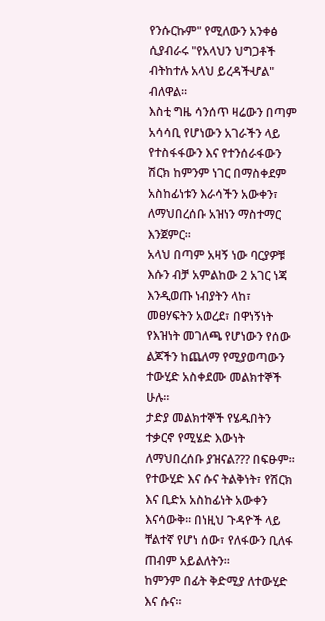የንሱርኩም" የሚለውን አንቀፅ ሲያብራሩ "የአላህን ህግጋቶች ብትከተሉ አላህ ይረዳችሇል" ብለዋል።
እስቲ ግዜ ሳንሰጥ ዛሬውን በጣም አሳሳቢ የሆነውን አገራችን ላይ የተስፋፋውን እና የተንሰራፋውን ሽርክ ከምንም ነገር በማስቀደም አስከፊነቱን እራሳችን አውቀን፣ ለማህበረሰቡ አዝነን ማስተማር እንጀምር።
አላህ በጣም አዛኝ ነው ባርያዎቹ እሱን ብቻ አምልከው 2 አገር ነጃ እንዲወጡ ነብያትን ላከ፣ መፀሃፍትን አወረደ፣ በዋነኝነት የእዝነት መገለጫ የሆነውን የሰው ልጆችን ከጨለማ የሚያወጣውን ተውሂድ አስቀደሙ መልክተኞች ሁሉ።
ታድያ መልክተኞች የሄዱበትን ተቃርኖ የሚሄድ እውነት ለማህበረሰቡ ያዝናል??? በፍፁም።
የተውሂድ እና ሱና ትልቅነት፣ የሽርክ እና ቢድአ አስከፊነት አውቀን እናሳውቅ። በነዚህ ጉዳዮች ላይ ቸልተኛ የሆነ ሰው፣ የለፋውን ቢለፋ ጠብም አይልለትን።
ከምንም በፊት ቅድሚያ ለተውሂድ እና ሱና።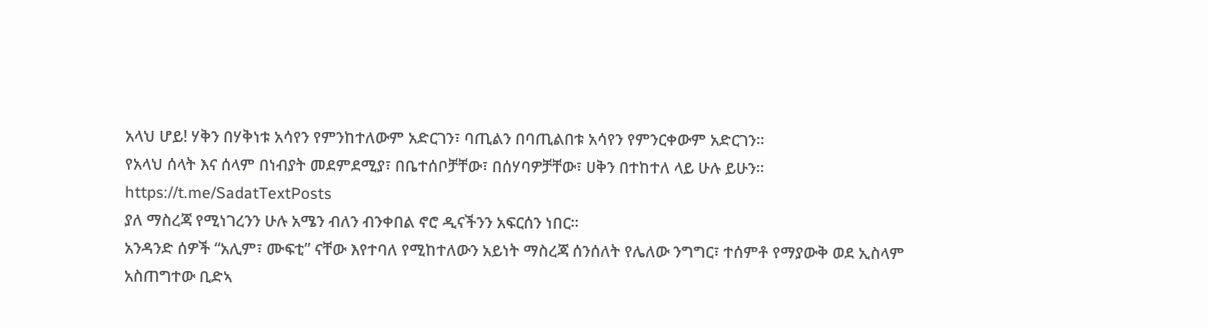አላህ ሆይ! ሃቅን በሃቅነቱ አሳየን የምንከተለውም አድርገን፣ ባጢልን በባጢልበቱ አሳየን የምንርቀውም አድርገን።
የአላህ ሰላት እና ሰላም በነብያት መደምደሚያ፣ በቤተሰቦቻቸው፣ በሰሃባዎቻቸው፣ ሀቅን በተከተለ ላይ ሁሉ ይሁን።
https://t.me/SadatTextPosts
ያለ ማስረጃ የሚነገረንን ሁሉ አሜን ብለን ብንቀበል ኖሮ ዲናችንን አፍርሰን ነበር፡፡
አንዳንድ ሰዎች “አሊም፣ ሙፍቲ” ናቸው እየተባለ የሚከተለውን አይነት ማስረጃ ሰንሰለት የሌለው ንግግር፣ ተሰምቶ የማያውቅ ወደ ኢስላም አስጠግተው ቢድኣ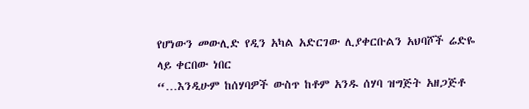የሆነውን መውሊድ የዲን አካል አድርገው ሊያቀርቡልን አህባሾች ሬድዬ ላይ ቀርበው ነበር
“…እንዲሁም ከሰሃባዎች ውስጥ ከቶም አንዱ ሰሃባ ዝግጅት አዘጋጅቶ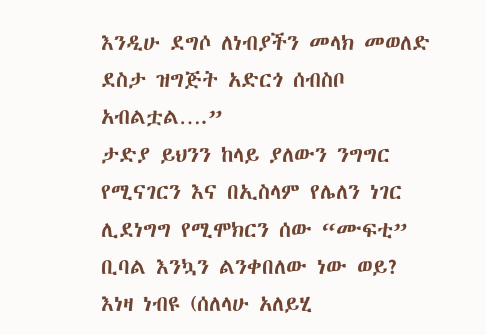እንዲሁ ደግሶ ለነብያችን መላክ መወለድ ደስታ ዝግጅት አድርጎ ሰብስቦ አብልቷል….”
ታድያ ይህንን ከላይ ያለውን ንግግር የሚናገርን እና በኢስላም የሌለን ነገር ሊደነግግ የሚሞክርን ሰው “ሙፍቲ” ቢባል እንኳን ልንቀበለው ነው ወይ?
እነዛ ነብዩ (ሰለላሁ አለይሂ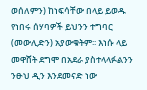ወሰለምን) ከነፍሳቸው በላይ ይወዱ የነበሩ ሰሃባዎች ይህንን ተግባር (መውሊድን) አያውቁትም፡፡ እነሱ ላይ መዋሸት ደግሞ በአደራ ያስተላላፉልንን ንፁህ ዲን እንደመናድ ነው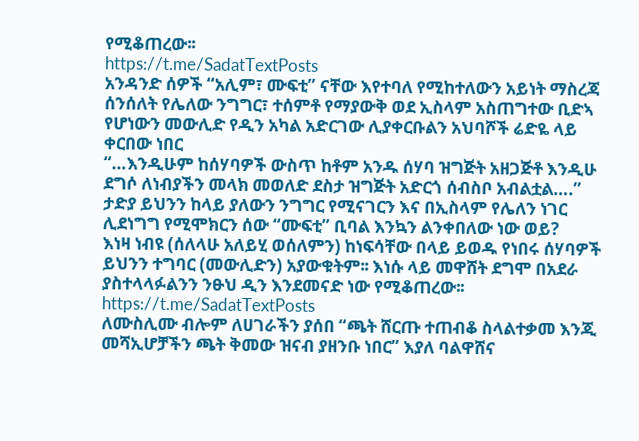የሚቆጠረው፡፡
https://t.me/SadatTextPosts
አንዳንድ ሰዎች “አሊም፣ ሙፍቲ” ናቸው እየተባለ የሚከተለውን አይነት ማስረጃ ሰንሰለት የሌለው ንግግር፣ ተሰምቶ የማያውቅ ወደ ኢስላም አስጠግተው ቢድኣ የሆነውን መውሊድ የዲን አካል አድርገው ሊያቀርቡልን አህባሾች ሬድዬ ላይ ቀርበው ነበር
“…እንዲሁም ከሰሃባዎች ውስጥ ከቶም አንዱ ሰሃባ ዝግጅት አዘጋጅቶ እንዲሁ ደግሶ ለነብያችን መላክ መወለድ ደስታ ዝግጅት አድርጎ ሰብስቦ አብልቷል….”
ታድያ ይህንን ከላይ ያለውን ንግግር የሚናገርን እና በኢስላም የሌለን ነገር ሊደነግግ የሚሞክርን ሰው “ሙፍቲ” ቢባል እንኳን ልንቀበለው ነው ወይ?
እነዛ ነብዩ (ሰለላሁ አለይሂ ወሰለምን) ከነፍሳቸው በላይ ይወዱ የነበሩ ሰሃባዎች ይህንን ተግባር (መውሊድን) አያውቁትም፡፡ እነሱ ላይ መዋሸት ደግሞ በአደራ ያስተላላፉልንን ንፁህ ዲን እንደመናድ ነው የሚቆጠረው፡፡
https://t.me/SadatTextPosts
ለሙስሊሙ ብሎም ለሀገራችን ያሰበ “ጫት ሸርጡ ተጠብቆ ስላልተቃመ እንጂ መሻኢሆቻችን ጫት ቅመው ዝናብ ያዘንቡ ነበር” እያለ ባልዋሸና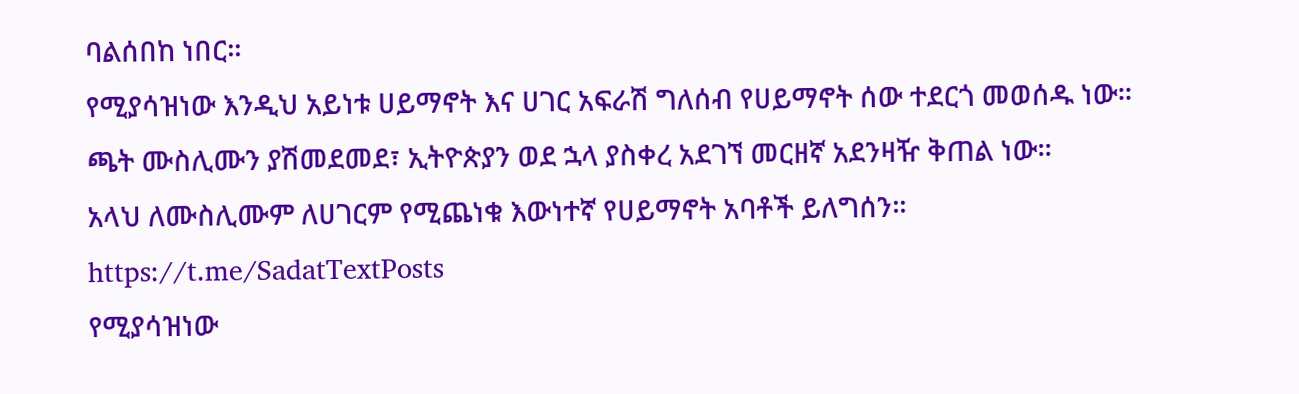ባልሰበከ ነበር፡፡
የሚያሳዝነው እንዲህ አይነቱ ሀይማኖት እና ሀገር አፍራሽ ግለሰብ የሀይማኖት ሰው ተደርጎ መወሰዱ ነው፡፡
ጫት ሙስሊሙን ያሽመደመደ፣ ኢትዮጵያን ወደ ኋላ ያስቀረ አደገኘ መርዘኛ አደንዛዥ ቅጠል ነው፡፡
አላህ ለሙስሊሙም ለሀገርም የሚጨነቁ እውነተኛ የሀይማኖት አባቶች ይለግሰን፡፡
https://t.me/SadatTextPosts
የሚያሳዝነው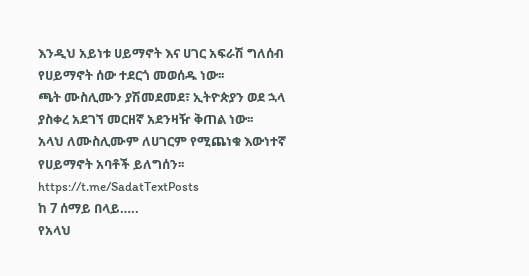እንዲህ አይነቱ ሀይማኖት እና ሀገር አፍራሽ ግለሰብ የሀይማኖት ሰው ተደርጎ መወሰዱ ነው፡፡
ጫት ሙስሊሙን ያሽመደመደ፣ ኢትዮጵያን ወደ ኋላ ያስቀረ አደገኘ መርዘኛ አደንዛዥ ቅጠል ነው፡፡
አላህ ለሙስሊሙም ለሀገርም የሚጨነቁ እውነተኛ የሀይማኖት አባቶች ይለግሰን፡፡
https://t.me/SadatTextPosts
ከ 7 ሰማይ በላይ…..
የአላህ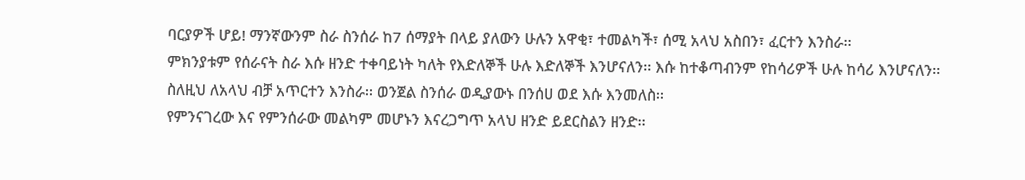ባርያዎች ሆይ! ማንኛውንም ስራ ስንሰራ ከ7 ሰማያት በላይ ያለውን ሁሉን አዋቂ፣ ተመልካች፣ ሰሚ አላህ አስበን፣ ፈርተን እንስራ፡፡
ምክንያቱም የሰራናት ስራ እሱ ዘንድ ተቀባይነት ካለት የእድለኞች ሁሉ እድለኞች እንሆናለን፡፡ እሱ ከተቆጣብንም የከሳሪዎች ሁሉ ከሳሪ እንሆናለን፡፡
ስለዚህ ለአላህ ብቻ አጥርተን እንስራ፡፡ ወንጀል ስንሰራ ወዲያውኑ በንሰሀ ወደ እሱ እንመለስ፡፡
የምንናገረው እና የምንሰራው መልካም መሆኑን እናረጋግጥ አላህ ዘንድ ይደርስልን ዘንድ፡፡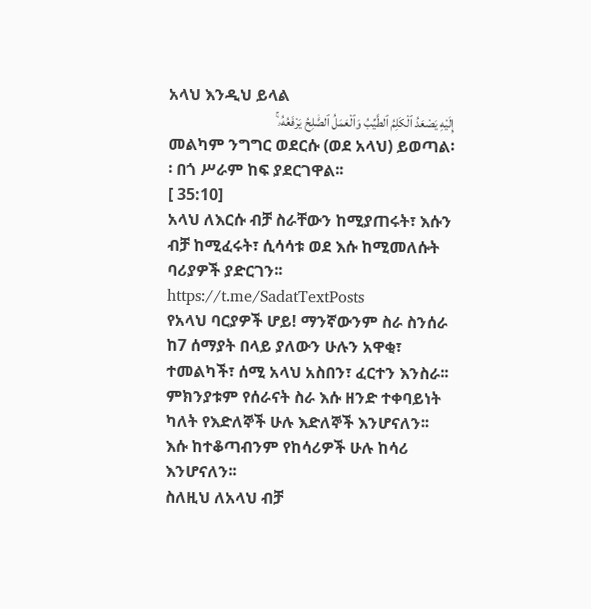አላህ እንዲህ ይላል
إِلَيْهِ يَصْعَدُ ٱلْكَلِمُ ٱلطَّيِّبُ وَٱلْعَمَلُ ٱلصَّٰلِحُ يَرْفَعُهُۥ ۚ
መልካም ንግግር ወደርሱ (ወደ አላህ) ይወጣል፡፡ በጎ ሥራም ከፍ ያደርገዋል፡፡
[ 35:10]
አላህ ለእርሱ ብቻ ስራቸውን ከሚያጠሩት፣ እሱን ብቻ ከሚፈሩት፣ ሲሳሳቱ ወደ እሱ ከሚመለሱት ባሪያዎች ያድርገን፡፡
https://t.me/SadatTextPosts
የአላህ ባርያዎች ሆይ! ማንኛውንም ስራ ስንሰራ ከ7 ሰማያት በላይ ያለውን ሁሉን አዋቂ፣ ተመልካች፣ ሰሚ አላህ አስበን፣ ፈርተን እንስራ፡፡
ምክንያቱም የሰራናት ስራ እሱ ዘንድ ተቀባይነት ካለት የእድለኞች ሁሉ እድለኞች እንሆናለን፡፡ እሱ ከተቆጣብንም የከሳሪዎች ሁሉ ከሳሪ እንሆናለን፡፡
ስለዚህ ለአላህ ብቻ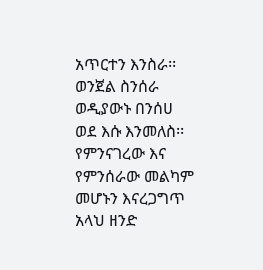አጥርተን እንስራ፡፡ ወንጀል ስንሰራ ወዲያውኑ በንሰሀ ወደ እሱ እንመለስ፡፡
የምንናገረው እና የምንሰራው መልካም መሆኑን እናረጋግጥ አላህ ዘንድ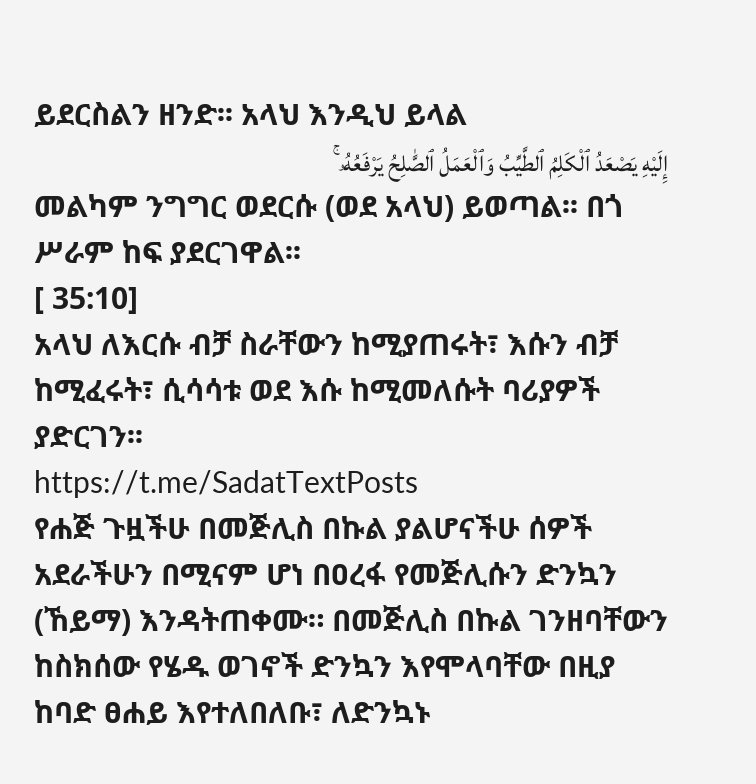ይደርስልን ዘንድ፡፡ አላህ እንዲህ ይላል
إِلَيْهِ يَصْعَدُ ٱلْكَلِمُ ٱلطَّيِّبُ وَٱلْعَمَلُ ٱلصَّٰلِحُ يَرْفَعُهُۥ ۚ
መልካም ንግግር ወደርሱ (ወደ አላህ) ይወጣል፡፡ በጎ ሥራም ከፍ ያደርገዋል፡፡
[ 35:10]
አላህ ለእርሱ ብቻ ስራቸውን ከሚያጠሩት፣ እሱን ብቻ ከሚፈሩት፣ ሲሳሳቱ ወደ እሱ ከሚመለሱት ባሪያዎች ያድርገን፡፡
https://t.me/SadatTextPosts
የሐጅ ጉዟችሁ በመጅሊስ በኩል ያልሆናችሁ ሰዎች አደራችሁን በሚናም ሆነ በዐረፋ የመጅሊሱን ድንኳን (ኸይማ) እንዳትጠቀሙ። በመጅሊስ በኩል ገንዘባቸውን ከስክሰው የሄዱ ወገኖች ድንኳን እየሞላባቸው በዚያ ከባድ ፀሐይ እየተለበለቡ፣ ለድንኳኑ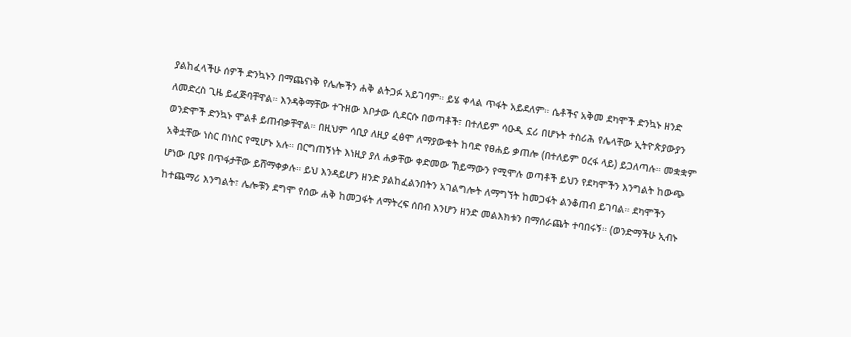ያልከፈላችሁ ሰዎች ድንኳኑን በማጨናነቅ የሌሎችን ሐቅ ልትጋፉ አይገባም። ይሄ ቀላል ጥፋት አይደለም። ሴቶችና አቅመ ደካሞች ድንኳኑ ዘንድ ለመድረስ ጊዜ ይፈጅባቸዋል። እንዳቅማቸው ተጉዘው እቦታው ሲደርሱ በወጣቶች፣ በተለይም ሳዑዲ ኗሪ በሆኑት ተስሪሕ የሌላቸው ኢትዮጵያውያን ወንድሞች ድንኳኑ ሞልቶ ይጠብቃቸዋል። በዚህም ሳቢያ ለዚያ ፈፅሞ ለማያውቁት ከባድ የፀሐይ ቃጠሎ (በተለይም ዐረፋ ላይ) ይጋለጣሉ። መቋቋም አቅቷቸው ነስር በነስር የሚሆኑ አሉ። በርግጠኝነት እነዚያ ያለ ሐቃቸው ቀድመው ኸይማውን የሚሞሉ ወጣቶች ይህን የደካሞችን እንግልት ከውጭ ሆነው ቢያዩ በጥፋታቸው ይሸማቀቃሉ። ይህ እንዳይሆን ዘንድ ያልከፈልንበትን አገልግሎት ለማግኘት ከመጋፋት ልንቆጠብ ይገባል። ደካሞችን ከተጨማሪ እንግልት፣ ሌሎቹን ደግሞ የሰው ሐቅ ከመጋፋት ለማትረፍ ሰበብ እንሆን ዘንድ መልእክቱን በማሰራጨት ተባበሩኝ። (ወንድማችሁ ኢብኑ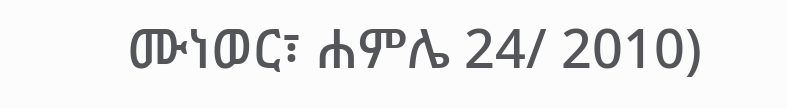ሙነወር፣ ሐምሌ 24/ 2010)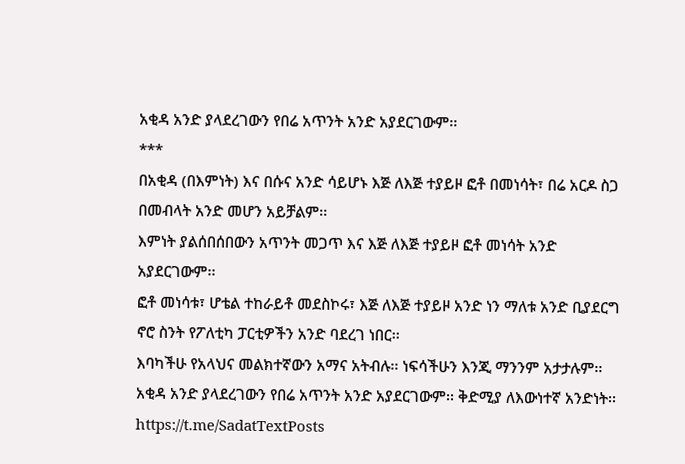አቂዳ አንድ ያላደረገውን የበሬ አጥንት አንድ አያደርገውም፡፡
***
በአቂዳ (በእምነት) እና በሱና አንድ ሳይሆኑ እጅ ለእጅ ተያይዞ ፎቶ በመነሳት፣ በሬ አርዶ ስጋ በመብላት አንድ መሆን አይቻልም፡፡
እምነት ያልሰበሰበውን አጥንት መጋጥ እና እጅ ለእጅ ተያይዞ ፎቶ መነሳት አንድ አያደርገውም፡፡
ፎቶ መነሳቱ፣ ሆቴል ተከራይቶ መደስኮሩ፣ እጅ ለእጅ ተያይዞ አንድ ነን ማለቱ አንድ ቢያደርግ ኖሮ ስንት የፖለቲካ ፓርቲዎችን አንድ ባደረገ ነበር፡፡
እባካችሁ የአላህና መልክተኛውን አማና አትብሉ፡፡ ነፍሳችሁን እንጂ ማንንም አታታሉም፡፡
አቂዳ አንድ ያላደረገውን የበሬ አጥንት አንድ አያደርገውም፡፡ ቅድሚያ ለእውነተኛ አንድነት፡፡
https://t.me/SadatTextPosts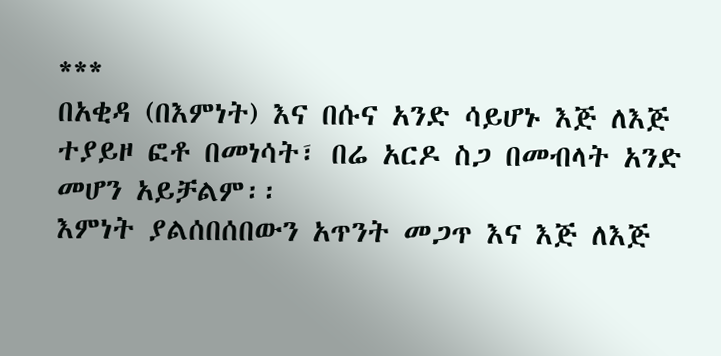***
በአቂዳ (በእምነት) እና በሱና አንድ ሳይሆኑ እጅ ለእጅ ተያይዞ ፎቶ በመነሳት፣ በሬ አርዶ ስጋ በመብላት አንድ መሆን አይቻልም፡፡
እምነት ያልሰበሰበውን አጥንት መጋጥ እና እጅ ለእጅ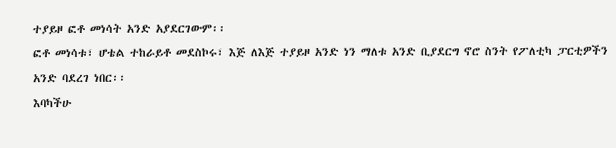ተያይዞ ፎቶ መነሳት አንድ አያደርገውም፡፡
ፎቶ መነሳቱ፣ ሆቴል ተከራይቶ መደስኮሩ፣ እጅ ለእጅ ተያይዞ አንድ ነን ማለቱ አንድ ቢያደርግ ኖሮ ስንት የፖለቲካ ፓርቲዎችን አንድ ባደረገ ነበር፡፡
እባካችሁ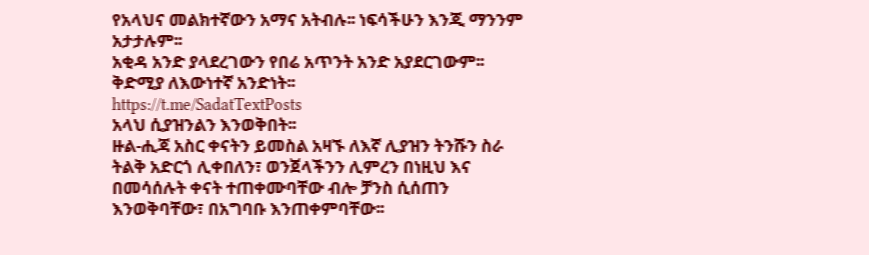የአላህና መልክተኛውን አማና አትብሉ፡፡ ነፍሳችሁን እንጂ ማንንም አታታሉም፡፡
አቂዳ አንድ ያላደረገውን የበሬ አጥንት አንድ አያደርገውም፡፡ ቅድሚያ ለእውነተኛ አንድነት፡፡
https://t.me/SadatTextPosts
አላህ ሲያዝንልን እንወቅበት፡፡
ዙል-ሒጃ አስር ቀናትን ይመስል አዛኙ ለእኛ ሊያዝን ትንሹን ስራ ትልቅ አድርጎ ሊቀበለን፣ ወንጀላችንን ሊምረን በነዚህ እና በመሳሰሉት ቀናት ተጠቀሙባቸው ብሎ ቻንስ ሲሰጠን እንወቅባቸው፣ በአግባቡ እንጠቀምባቸው፡፡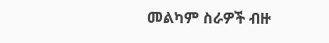መልካም ስራዎች ብዙ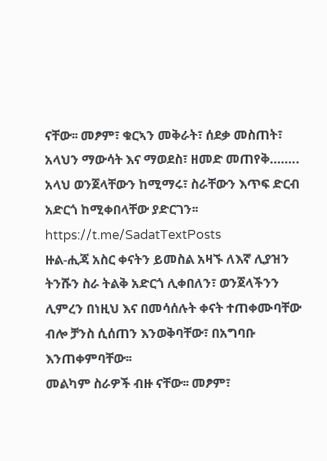ናቸው፡፡ መፆም፣ ቁርኣን መቅራት፣ ሰደቃ መስጠት፣ አላህን ማውሳት እና ማወደስ፣ ዘመድ መጠየቅ……..
አላህ ወንጀላቸውን ከሚማሩ፣ ስራቸውን እጥፍ ድርብ አድርጎ ከሚቀበላቸው ያድርገን፡፡
https://t.me/SadatTextPosts
ዙል-ሒጃ አስር ቀናትን ይመስል አዛኙ ለእኛ ሊያዝን ትንሹን ስራ ትልቅ አድርጎ ሊቀበለን፣ ወንጀላችንን ሊምረን በነዚህ እና በመሳሰሉት ቀናት ተጠቀሙባቸው ብሎ ቻንስ ሲሰጠን እንወቅባቸው፣ በአግባቡ እንጠቀምባቸው፡፡
መልካም ስራዎች ብዙ ናቸው፡፡ መፆም፣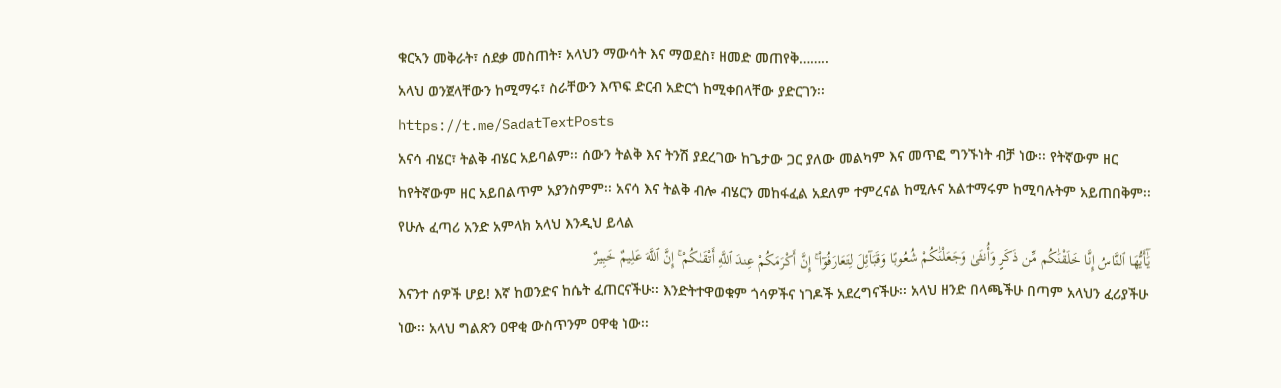ቁርኣን መቅራት፣ ሰደቃ መስጠት፣ አላህን ማውሳት እና ማወደስ፣ ዘመድ መጠየቅ……..
አላህ ወንጀላቸውን ከሚማሩ፣ ስራቸውን እጥፍ ድርብ አድርጎ ከሚቀበላቸው ያድርገን፡፡
https://t.me/SadatTextPosts
አናሳ ብሄር፣ ትልቅ ብሄር አይባልም፡፡ ሰውን ትልቅ እና ትንሽ ያደረገው ከጌታው ጋር ያለው መልካም እና መጥፎ ግንኙነት ብቻ ነው፡፡ የትኛውም ዘር ከየትኛውም ዘር አይበልጥም አያንስምም፡፡ አናሳ እና ትልቅ ብሎ ብሄርን መከፋፈል አደለም ተምረናል ከሚሉና አልተማሩም ከሚባሉትም አይጠበቅም፡፡
የሁሉ ፈጣሪ አንድ አምላክ አላህ እንዲህ ይላል
يَٰٓأَيُّهَا ٱلنَّاسُ إِنَّا خَلَقْنَٰكُم مِّن ذَكَرٍ وَأُنثَىٰ وَجَعَلْنَٰكُمْ شُعُوبًا وَقَبَآئِلَ لِتَعَارَفُوٓا۟ ۚ إِنَّ أَكْرَمَكُمْ عِندَ ٱللَّهِ أَتْقَىٰكُمْ ۚ إِنَّ ٱللَّهَ عَلِيمٌ خَبِيرٌ
እናንተ ሰዎች ሆይ! እኛ ከወንድና ከሴት ፈጠርናችሁ፡፡ እንድትተዋወቁም ጎሳዎችና ነገዶች አደረግናችሁ፡፡ አላህ ዘንድ በላጫችሁ በጣም አላህን ፈሪያችሁ ነው፡፡ አላህ ግልጽን ዐዋቂ ውስጥንም ዐዋቂ ነው፡፡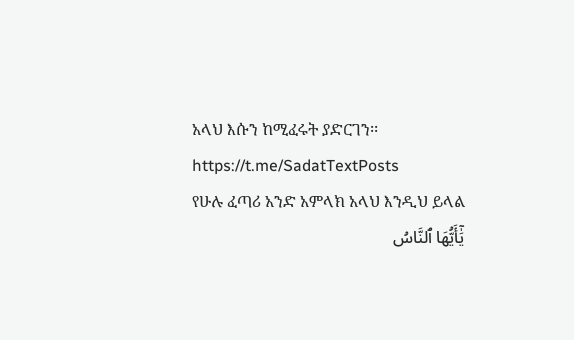አላህ እሱን ከሚፈሩት ያድርገን፡፡
https://t.me/SadatTextPosts
የሁሉ ፈጣሪ አንድ አምላክ አላህ እንዲህ ይላል
يَٰٓأَيُّهَا ٱلنَّاسُ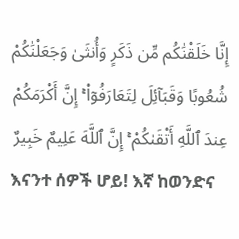إِنَّا خَلَقْنَٰكُم مِّن ذَكَرٍ وَأُنثَىٰ وَجَعَلْنَٰكُمْ شُعُوبًا وَقَبَآئِلَ لِتَعَارَفُوٓا۟ ۚ إِنَّ أَكْرَمَكُمْ عِندَ ٱللَّهِ أَتْقَىٰكُمْ ۚ إِنَّ ٱللَّهَ عَلِيمٌ خَبِيرٌ
እናንተ ሰዎች ሆይ! እኛ ከወንድና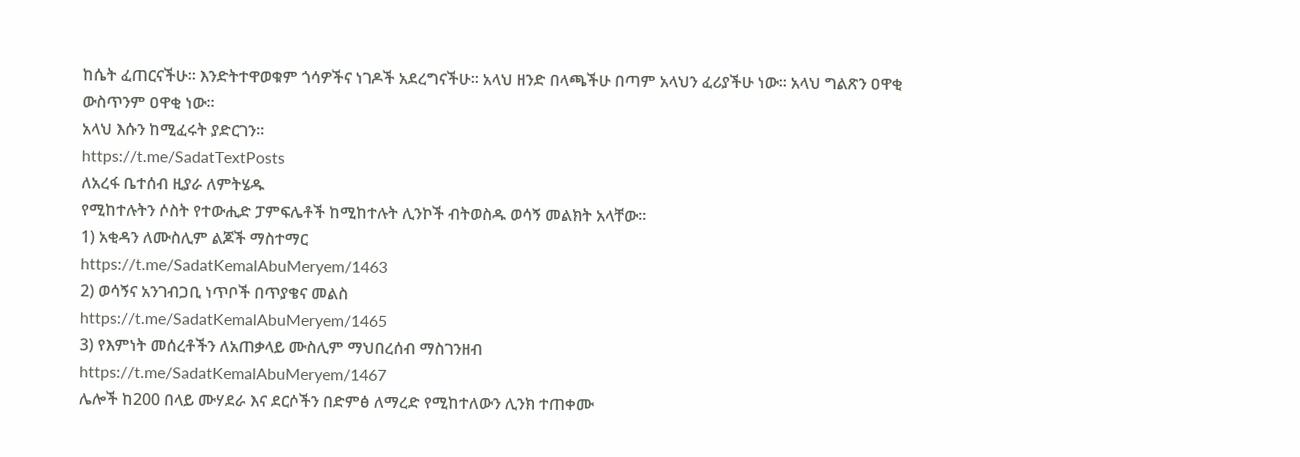ከሴት ፈጠርናችሁ፡፡ እንድትተዋወቁም ጎሳዎችና ነገዶች አደረግናችሁ፡፡ አላህ ዘንድ በላጫችሁ በጣም አላህን ፈሪያችሁ ነው፡፡ አላህ ግልጽን ዐዋቂ ውስጥንም ዐዋቂ ነው፡፡
አላህ እሱን ከሚፈሩት ያድርገን፡፡
https://t.me/SadatTextPosts
ለአረፋ ቤተሰብ ዚያራ ለምትሄዱ
የሚከተሉትን ሶስት የተውሒድ ፓምፍሌቶች ከሚከተሉት ሊንኮች ብትወስዱ ወሳኝ መልክት አላቸው፡፡
1) አቂዳን ለሙስሊም ልጆች ማስተማር
https://t.me/SadatKemalAbuMeryem/1463
2) ወሳኝና አንገብጋቢ ነጥቦች በጥያቄና መልስ
https://t.me/SadatKemalAbuMeryem/1465
3) የእምነት መሰረቶችን ለአጠቃላይ ሙስሊም ማህበረሰብ ማስገንዘብ
https://t.me/SadatKemalAbuMeryem/1467
ሌሎች ከ200 በላይ ሙሃደራ እና ደርሶችን በድምፅ ለማረድ የሚከተለውን ሊንክ ተጠቀሙ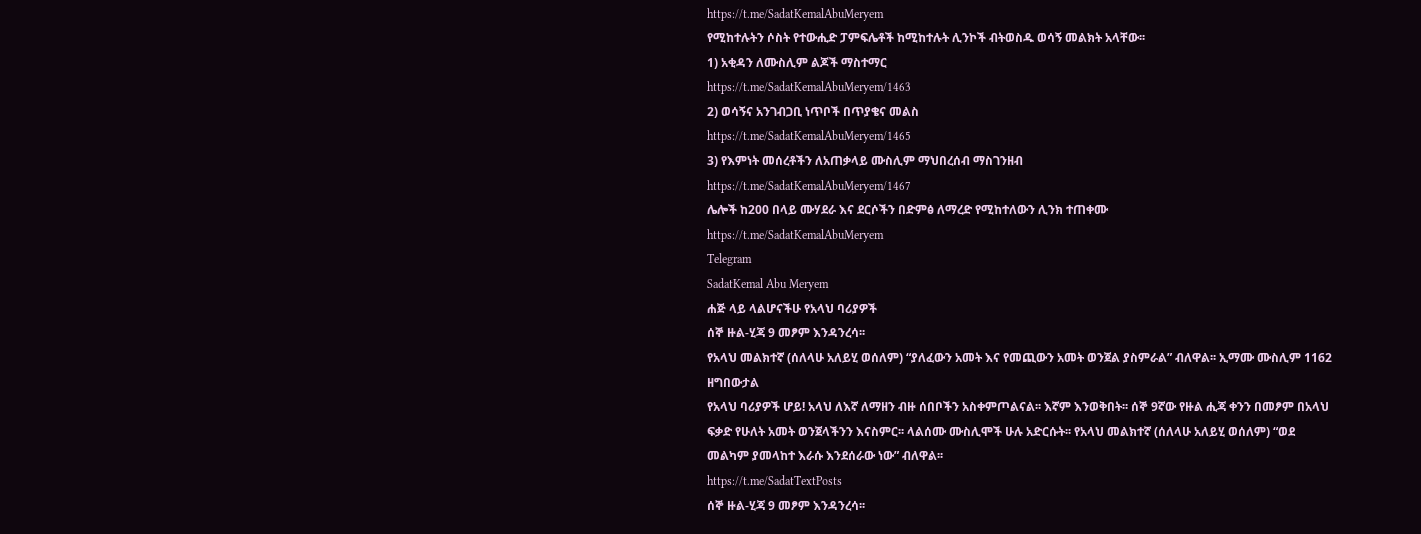https://t.me/SadatKemalAbuMeryem
የሚከተሉትን ሶስት የተውሒድ ፓምፍሌቶች ከሚከተሉት ሊንኮች ብትወስዱ ወሳኝ መልክት አላቸው፡፡
1) አቂዳን ለሙስሊም ልጆች ማስተማር
https://t.me/SadatKemalAbuMeryem/1463
2) ወሳኝና አንገብጋቢ ነጥቦች በጥያቄና መልስ
https://t.me/SadatKemalAbuMeryem/1465
3) የእምነት መሰረቶችን ለአጠቃላይ ሙስሊም ማህበረሰብ ማስገንዘብ
https://t.me/SadatKemalAbuMeryem/1467
ሌሎች ከ200 በላይ ሙሃደራ እና ደርሶችን በድምፅ ለማረድ የሚከተለውን ሊንክ ተጠቀሙ
https://t.me/SadatKemalAbuMeryem
Telegram
SadatKemal Abu Meryem
ሐጅ ላይ ላልሆናችሁ የአላህ ባሪያዎች
ሰኞ ዙል-ሂጃ 9 መፆም እንዳንረሳ፡፡
የአላህ መልክተኛ (ሰለላሁ አለይሂ ወሰለም) “ያለፈውን አመት እና የመጪውን አመት ወንጀል ያስምራል” ብለዋል፡፡ ኢማሙ ሙስሊም 1162 ዘግበውታል
የአላህ ባሪያዎች ሆይ! አላህ ለእኛ ለማዘን ብዙ ሰበቦችን አስቀምጦልናል፡፡ እኛም እንወቅበት፡፡ ሰኞ 9ኛው የዙል ሒጃ ቀንን በመፆም በአላህ ፍቃድ የሁለት አመት ወንጀላችንን እናስምር፡፡ ላልሰሙ ሙስሊሞች ሁሉ አድርሱት፡፡ የአላህ መልክተኛ (ሰለላሁ አለይሂ ወሰለም) “ወደ መልካም ያመላከተ እራሱ እንደሰራው ነው” ብለዋል፡፡
https://t.me/SadatTextPosts
ሰኞ ዙል-ሂጃ 9 መፆም እንዳንረሳ፡፡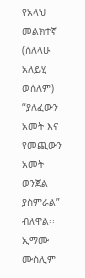የአላህ መልክተኛ (ሰለላሁ አለይሂ ወሰለም) “ያለፈውን አመት እና የመጪውን አመት ወንጀል ያስምራል” ብለዋል፡፡ ኢማሙ ሙስሊም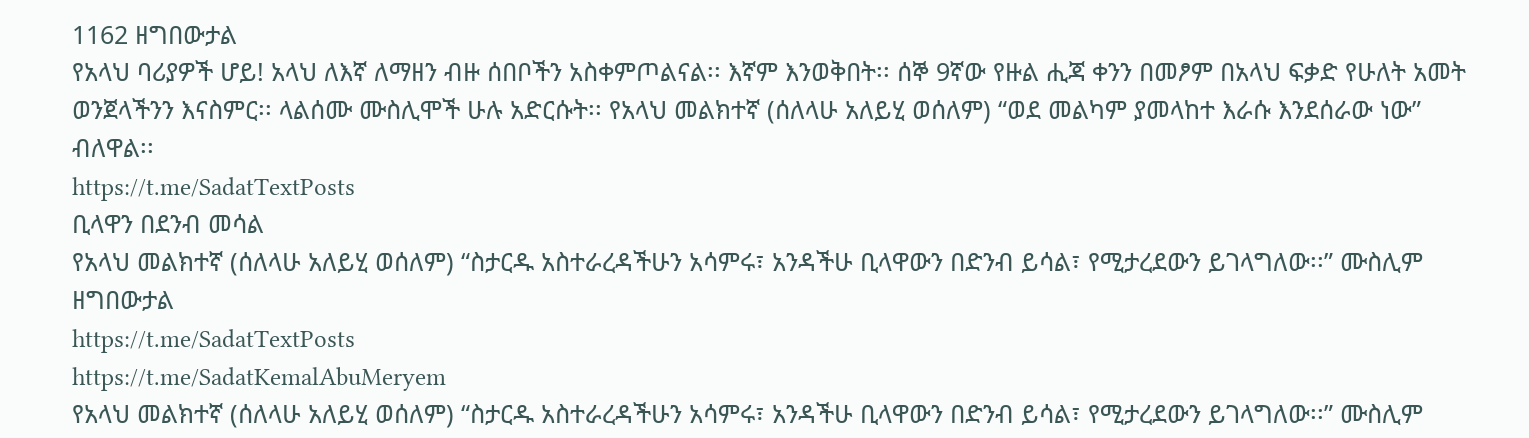1162 ዘግበውታል
የአላህ ባሪያዎች ሆይ! አላህ ለእኛ ለማዘን ብዙ ሰበቦችን አስቀምጦልናል፡፡ እኛም እንወቅበት፡፡ ሰኞ 9ኛው የዙል ሒጃ ቀንን በመፆም በአላህ ፍቃድ የሁለት አመት ወንጀላችንን እናስምር፡፡ ላልሰሙ ሙስሊሞች ሁሉ አድርሱት፡፡ የአላህ መልክተኛ (ሰለላሁ አለይሂ ወሰለም) “ወደ መልካም ያመላከተ እራሱ እንደሰራው ነው” ብለዋል፡፡
https://t.me/SadatTextPosts
ቢላዋን በደንብ መሳል
የአላህ መልክተኛ (ሰለላሁ አለይሂ ወሰለም) “ስታርዱ አስተራረዳችሁን አሳምሩ፣ አንዳችሁ ቢላዋውን በድንብ ይሳል፣ የሚታረደውን ይገላግለው፡፡” ሙስሊም ዘግበውታል
https://t.me/SadatTextPosts
https://t.me/SadatKemalAbuMeryem
የአላህ መልክተኛ (ሰለላሁ አለይሂ ወሰለም) “ስታርዱ አስተራረዳችሁን አሳምሩ፣ አንዳችሁ ቢላዋውን በድንብ ይሳል፣ የሚታረደውን ይገላግለው፡፡” ሙስሊም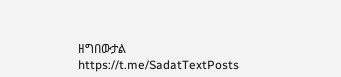ዘግበውታል
https://t.me/SadatTextPosts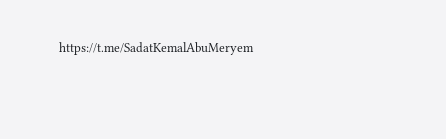https://t.me/SadatKemalAbuMeryem